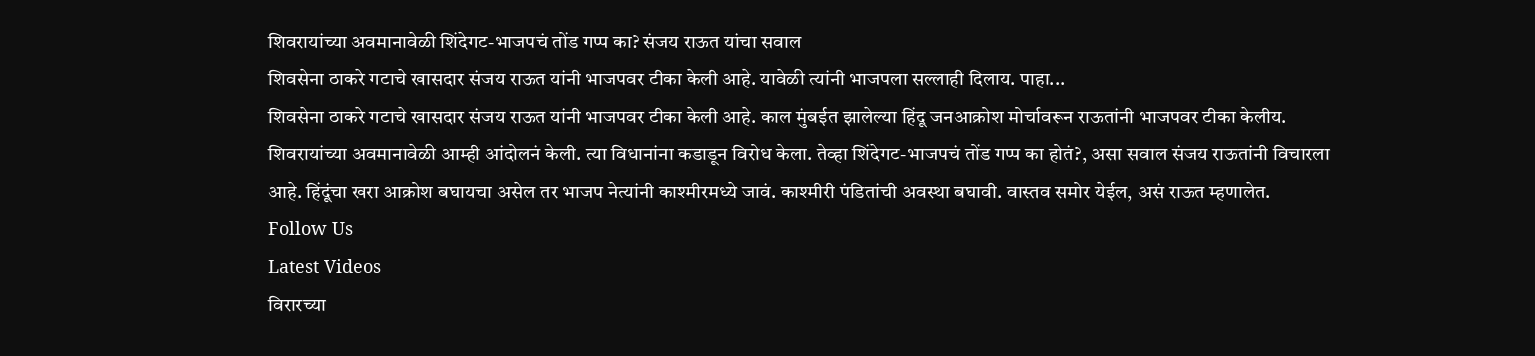शिवरायांच्या अवमानावेळी शिंदेगट-भाजपचं तोंड गप्प का? संजय राऊत यांचा सवाल
शिवसेना ठाकरे गटाचे खासदार संजय राऊत यांनी भाजपवर टीका केली आहे. यावेळी त्यांनी भाजपला सल्लाही दिलाय. पाहा...
शिवसेना ठाकरे गटाचे खासदार संजय राऊत यांनी भाजपवर टीका केली आहे. काल मुंबईत झालेल्या हिंदू जनआक्रोश मोर्चावरून राऊतांनी भाजपवर टीका केलीय. शिवरायांच्या अवमानावेळी आम्ही आंदोलनं केली. त्या विधानांना कडाडून विरोध केला. तेव्हा शिंदेगट-भाजपचं तोंड गप्प का होतं?, असा सवाल संजय राऊतांनी विचारला आहे. हिंदूंचा खरा आक्रोश बघायचा असेल तर भाजप नेत्यांनी काश्मीरमध्ये जावं. काश्मीरी पंडितांची अवस्था बघावी. वास्तव समोर येईल, असं राऊत म्हणालेत.
Follow Us
Latest Videos
विरारच्या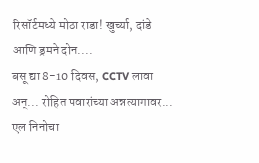रिसॉर्टमध्ये मोठा राडा! खुर्च्या, दांडे आणि ड्रमने दोन....
बसू द्या 8-10 दिवस, CCTV लावा अन्... रोहित पवारांच्या अन्नत्यागावर...
एल निनोचा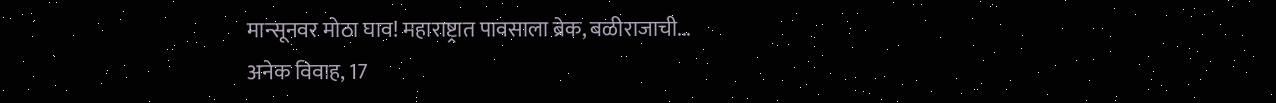मान्सूनवर मोठा घाव! महाराष्ट्रात पावसाला ब्रेक, बळीराजाची...
अनेक विवाह, 17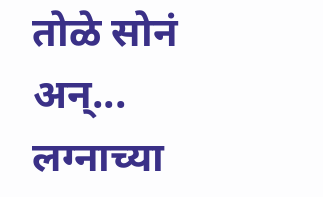तोळे सोनं अन्... लग्नाच्या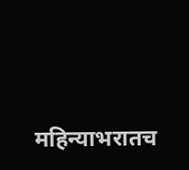महिन्याभरातच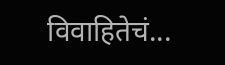विवाहितेचं...